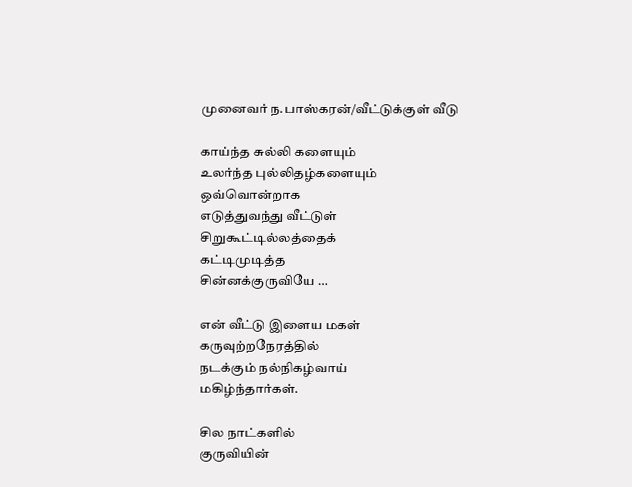முனைவர் ந.பாஸ்கரன்/வீட்டுக்குள் வீடு

காய்ந்த சுல்லி களையும்
உலர்ந்த புல்லிதழ்களையும்
ஒவ்வொன்றாக
எடுத்துவந்து வீட்டுள்
சிறுகூட்டில்லத்தைக்
கட்டிமுடித்த
சின்னக்குருவியே …

என் வீட்டு இளைய மகள்
கருவுற்றநேரத்தில்
நடக்கும் நல்நிகழ்வாய்
மகிழ்ந்தார்கள்.

சில நாட்களில்
குருவியின்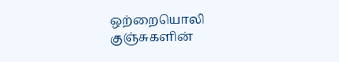ஒற்றையொலி
குஞ்சுகளின்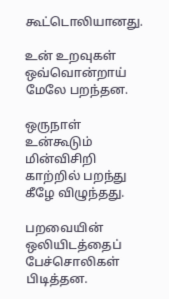கூட்டொலியானது.

உன் உறவுகள்
ஒவ்வொன்றாய்
மேலே பறந்தன.

ஒருநாள் உன்கூடும்
மின்விசிறி காற்றில் பறந்து கீழே விழுந்தது.

பறவையின்
ஒலியிடத்தைப்
பேச்சொலிகள் பிடித்தன.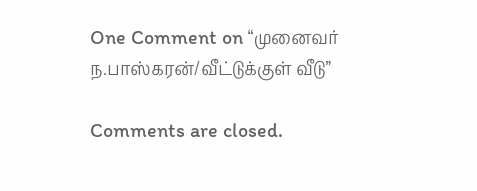One Comment on “முனைவர் ந.பாஸ்கரன்/வீட்டுக்குள் வீடு”

Comments are closed.